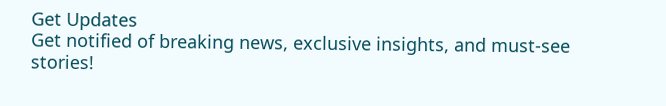Get Updates
Get notified of breaking news, exclusive insights, and must-see stories!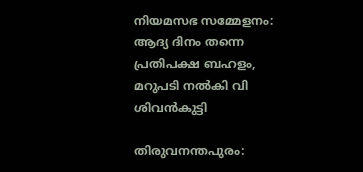നിയമസഭ സമ്മേളനം: ആദ്യ ദിനം തന്നെ പ്രതിപക്ഷ ബഹളം, മറുപടി നല്‍കി വി ശിവന്‍കുട്ടി

തിരുവനന്തപുരം: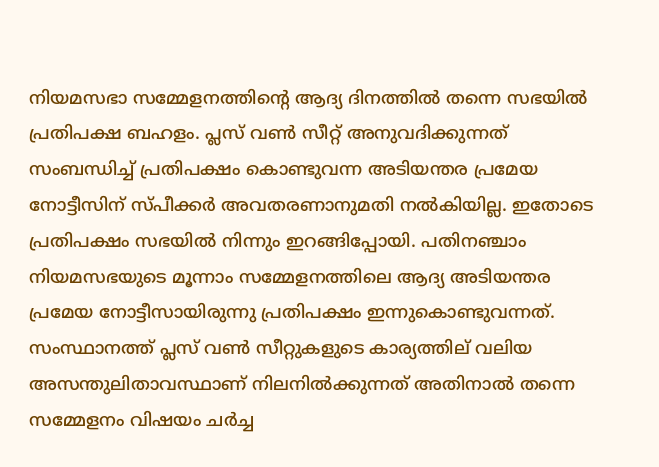നിയമസഭാ സമ്മേളനത്തിന്റെ ആദ്യ ദിനത്തില്‍ തന്നെ സഭയില്‍ പ്രതിപക്ഷ ബഹളം. പ്ലസ് വണ്‍ സീറ്റ് അനുവദിക്കുന്നത് സംബന്ധിച്ച് പ്രതിപക്ഷം കൊണ്ടുവന്ന അടിയന്തര പ്രമേയ നോട്ടീസിന് സ്പീക്കര്‍ അവതരണാനുമതി നല്‍കിയില്ല. ഇതോടെ പ്രതിപക്ഷം സഭയില്‍ നിന്നും ഇറങ്ങിപ്പോയി. പതിനഞ്ചാം നിയമസഭയുടെ മൂന്നാം സമ്മേളനത്തിലെ ആദ്യ അടിയന്തര പ്രമേയ നോട്ടീസായിരുന്നു പ്രതിപക്ഷം ഇന്നുകൊണ്ടുവന്നത്. സംസ്ഥാനത്ത് പ്ലസ് വണ്‍ സീറ്റുകളുടെ കാര്യത്തില‍് വലിയ അസന്തുലിതാവസ്ഥാണ് നിലനില്‍ക്കുന്നത് അതിനാല്‍ തന്നെ സമ്മേളനം വിഷയം ചര്‍ച്ച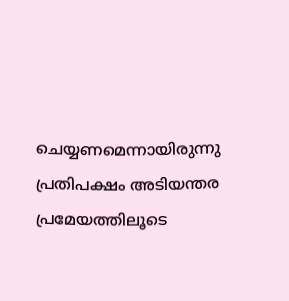ചെയ്യണമെന്നായിരുന്നു പ്രതിപക്ഷം അടിയന്തര പ്രമേയത്തിലൂടെ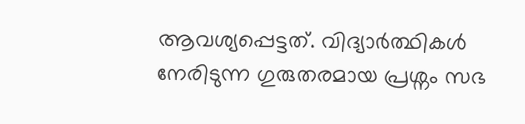ആവശ്യപ്പെട്ടത്. വിദ്യാര്‍ത്ഥികള്‍ നേരിടുന്ന ഗുരുതരമായ പ്രശ്നം സഭ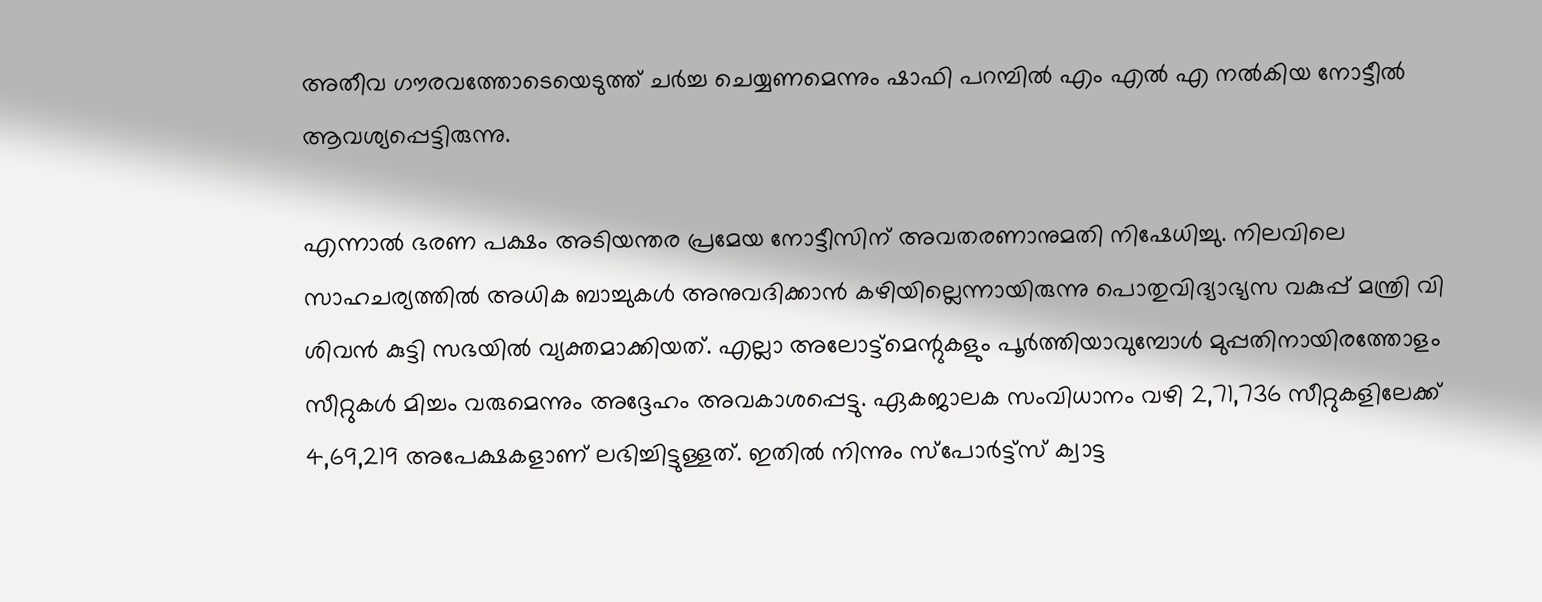അതീവ ഗൗരവത്തോടെയെടുത്ത് ചര്‍ച്ച ചെയ്യണമെന്നും ഷാഫി പറമ്പില്‍ എം എല്‍ എ നല്‍കിയ നോട്ടീല്‍ ആവശ്യപ്പെട്ടിരുന്നു.

എന്നാല്‍ ഭരണ പക്ഷം അടിയന്തര പ്രമേയ നോട്ടീസിന് അവതരണാനുമതി നിഷേധിച്ചു. നിലവിലെ സാഹചര്യത്തില്‍ അധിക ബാച്ചുകള്‍ അനുവദിക്കാന്‍ കഴിയില്ലെന്നായിരുന്നു പൊതുവിദ്യാഭ്യസ വകുപ്പ് മന്ത്രി വി ശിവന്‍ കുട്ടി സഭയില്‍ വ്യക്തമാക്കിയത്. എല്ലാ അലോട്ട്മെന്റുകളും പൂര്‍ത്തിയാവുമ്പോള്‍ മുപ്പതിനായിരത്തോളം സീറ്റുകള്‍ മിച്ചം വരുമെന്നും അദ്ദേഹം അവകാശപ്പെട്ടു. ഏകജാലക സംവിധാനം വഴി 2,71,736 സീറ്റുകളിലേക്ക് 4,69,219 അപേക്ഷകളാണ് ലഭിച്ചിട്ടുള്ളത്. ഇതില്‍ നിന്നും സ്‌പോര്‍ട്ട്‌സ് ക്വാട്ട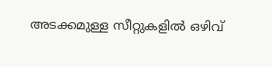അടക്കമുള്ള സീറ്റുകളില്‍ ഒഴിവ്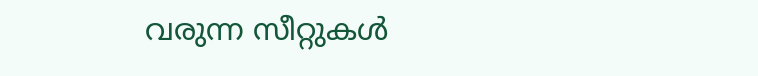വരുന്ന സീറ്റുകള്‍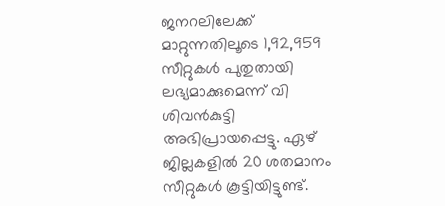ജനറലിലേക്ക് മാറ്റുന്നതിലൂടെ 1,92,959 സീറ്റുകള്‍ പുതുതായി ലഭ്യമാക്കുമെന്ന് വി ശിവന്‍കുട്ടി അഭിപ്രായപ്പെട്ടു. ഏഴ് ജില്ലകളില്‍ 20 ശതമാനം സീറ്റുകള്‍ കൂട്ടിയിട്ടുണ്ട്.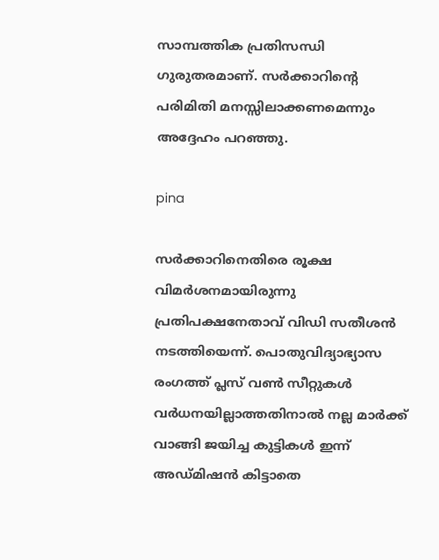സാമ്പത്തിക പ്രതിസന്ധി ഗുരുതരമാണ്. സര്‍ക്കാറിന്റെ പരിമിതി മനസ്സിലാക്കണമെന്നും അദ്ദേഹം പറഞ്ഞു.

pina

സര്‍ക്കാറിനെതിരെ രൂക്ഷ വിമര്‍ശനമായിരുന്നു പ്രതിപക്ഷനേതാവ് വിഡി സതീശന്‍ നടത്തിയെന്ന്. പൊതുവിദ്യാഭ്യാസ രംഗത്ത് പ്ലസ് വൺ സീറ്റുകൾ വർധനയില്ലാത്തതിനാൽ നല്ല മാർക്ക് വാങ്ങി ജയിച്ച കുട്ടികൾ ഇന്ന് അഡ്മിഷൻ കിട്ടാതെ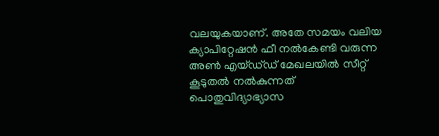വലയുകയാണ്. അതേ സമയം വലിയ ക്യാപിറ്റേഷൻ ഫീ നൽകേണ്ടി വരുന്ന അൺ എയ്ഡ്‌ഡ് മേഖലയിൽ സീറ്റ് കൂടുതൽ നൽകുന്നത് പൊതുവിദ്യാഭ്യാസ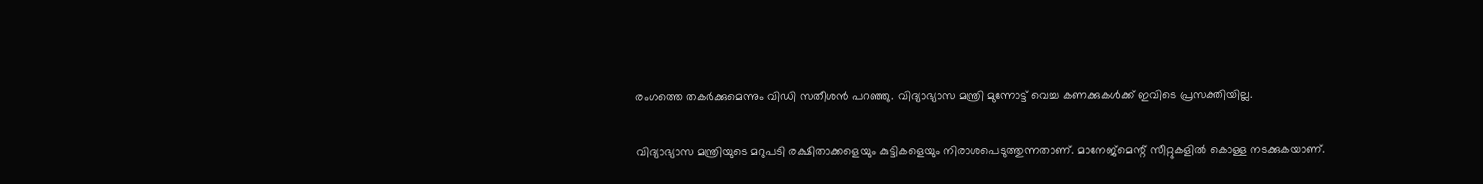രംഗത്തെ തകർക്കുമെന്നും വിഡി സതീശന്‍ പറഞ്ഞു. വിദ്യാഭ്യാസ മന്ത്രി മുന്നോട്ട് വെച്ച കണക്കുകള്‍ക്ക് ഇവിടെ പ്രസക്തിയില്ല.

വിദ്യാഭ്യാസ മന്ത്രിയുടെ മറുപടി രക്ഷിതാക്കളെയും കുട്ടികളെയും നിരാശപെടുത്തുന്നതാണ്. മാനേജ്‌മെന്റ് സീറ്റുകളില്‍ കൊള്ള നടക്കുകയാണ്.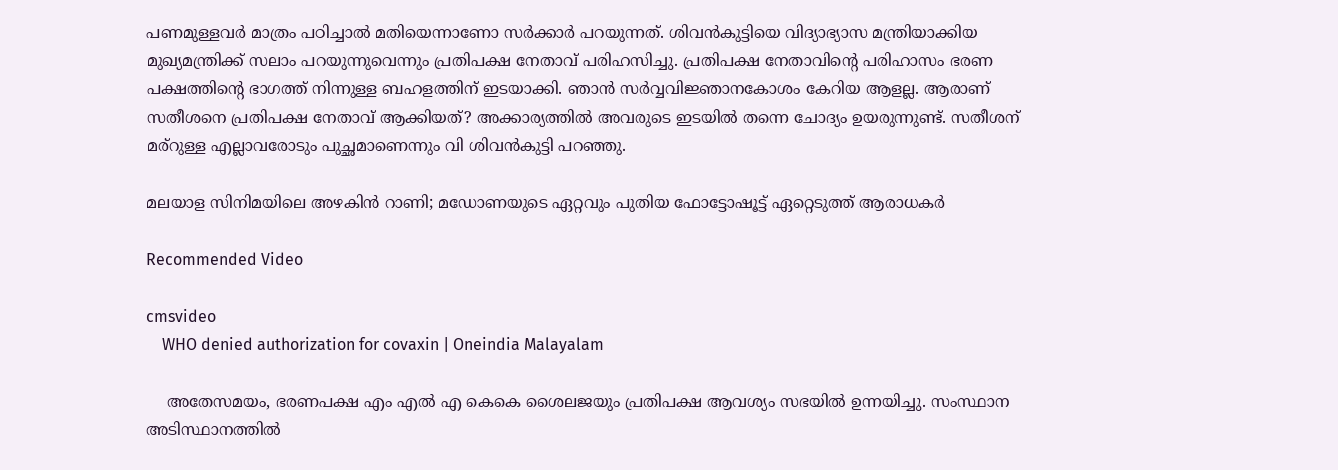പണമുള്ളവര്‍ മാത്രം പഠിച്ചാല്‍ മതിയെന്നാണോ സര്‍ക്കാര്‍ പറയുന്നത്. ശിവന്‍കുട്ടിയെ വിദ്യാഭ്യാസ മന്ത്രിയാക്കിയ മുഖ്യമന്ത്രിക്ക് സലാം പറയുന്നുവെന്നും പ്രതിപക്ഷ നേതാവ് പരിഹസിച്ചു. പ്രതിപക്ഷ നേതാവിന്റെ പരിഹാസം ഭരണ പക്ഷത്തിന്റെ ഭാഗത്ത് നിന്നുള്ള ബഹളത്തിന് ഇടയാക്കി. ഞാന്‍ സര്‍വ്വവിജ്ഞാനകോശം കേറിയ ആളല്ല. ആരാണ് സതീശനെ പ്രതിപക്ഷ നേതാവ് ആക്കിയത്? അക്കാര്യത്തില്‍ അവരുടെ ഇടയില്‍ തന്നെ ചോദ്യം ഉയരുന്നുണ്ട്. സതീശന് മര്റുള്ള എല്ലാവരോടും പുച്ഛമാണെന്നും വി ശിവന്‍കുട്ടി പറഞ്ഞു.

മലയാള സിനിമയിലെ അഴകിന്‍ റാണി; മഡോണയുടെ ഏറ്റവും പുതിയ ഫോട്ടോഷൂട്ട് ഏറ്റെടുത്ത് ആരാധകര്‍

Recommended Video

cmsvideo
    WHO denied authorization for covaxin | Oneindia Malayalam

    അതേസമയം, ഭരണപക്ഷ എം എല്‍ എ കെകെ ശൈലജയും പ്രതിപക്ഷ ആവശ്യം സഭയില്‍ ഉന്നയിച്ചു. സംസ്ഥാന അടിസ്ഥാനത്തില്‍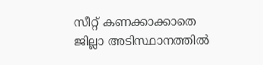സീറ്റ് കണക്കാക്കാതെ ജില്ലാ അടിസ്ഥാനത്തില്‍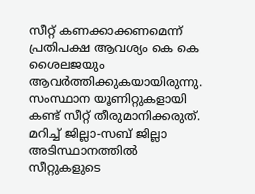സീറ്റ് കണക്കാക്കണമെന്ന് പ്രതിപക്ഷ ആവശ്യം കെ കെ ശൈലജയും ആവര്‍ത്തിക്കുകയായിരുന്നു. സംസ്ഥാന യൂണിറ്റുകളായി കണ്ട് സീറ്റ് തീരുമാനിക്കരുത്. മറിച്ച് ജില്ലാ-സബ് ജില്ലാ അടിസ്ഥാനത്തില്‍ സീറ്റുകളുടെ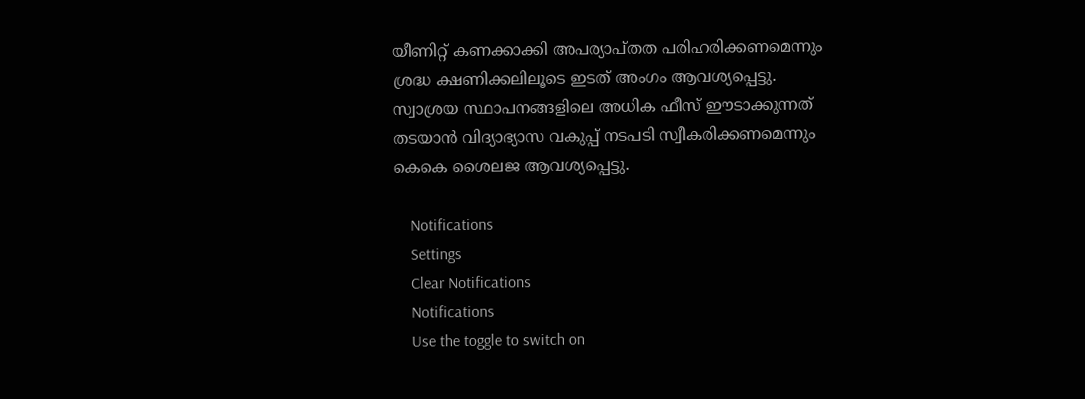യീണിറ്റ് കണക്കാക്കി അപര്യാപ്തത പരിഹരിക്കണമെന്നും ശ്രദ്ധ ക്ഷണിക്കലിലൂടെ ഇടത് അംഗം ആവശ്യപ്പെട്ടു. സ്വാശ്രയ സ്ഥാപനങ്ങളിലെ അധിക ഫീസ് ഈടാക്കുന്നത് തടയാന്‍ വിദ്യാഭ്യാസ വകുപ്പ് നടപടി സ്വീകരിക്കണമെന്നും കെകെ ശൈലജ ആവശ്യപ്പെട്ടു.

    Notifications
    Settings
    Clear Notifications
    Notifications
    Use the toggle to switch on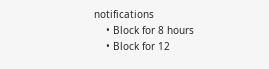notifications
    • Block for 8 hours
    • Block for 12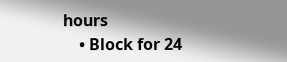hours
    • Block for 24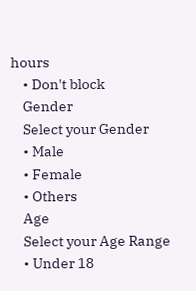hours
    • Don't block
    Gender
    Select your Gender
    • Male
    • Female
    • Others
    Age
    Select your Age Range
    • Under 18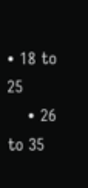• 18 to 25
    • 26 to 35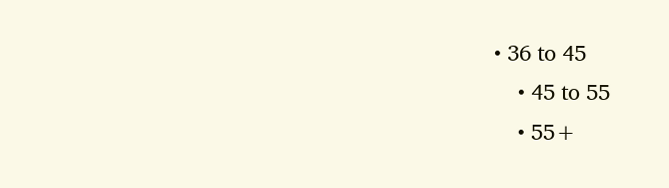• 36 to 45
    • 45 to 55
    • 55+